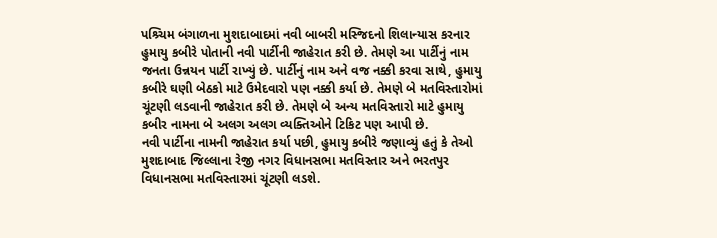પશ્ર્ચિમ બંગાળના મુશદાબાદમાં નવી બાબરી મસ્જિદનો શિલાન્યાસ કરનાર હુમાયુ કબીરે પોતાની નવી પાર્ટીની જાહેરાત કરી છે. તેમણે આ પાર્ટીનું નામ જનતા ઉન્નયન પાર્ટી રાખ્યું છે. પાર્ટીનું નામ અને વજ નક્કી કરવા સાથે, હુમાયુ કબીરે ઘણી બેઠકો માટે ઉમેદવારો પણ નક્કી કર્યા છે. તેમણે બે મતવિસ્તારોમાં ચૂંટણી લડવાની જાહેરાત કરી છે. તેમણે બે અન્ય મતવિસ્તારો માટે હુમાયુ કબીર નામના બે અલગ અલગ વ્યક્તિઓને ટિકિટ પણ આપી છે.
નવી પાર્ટીના નામની જાહેરાત કર્યા પછી, હુમાયુ કબીરે જણાવ્યું હતું કે તેઓ મુશદાબાદ જિલ્લાના રેજી નગર વિધાનસભા મતવિસ્તાર અને ભરતપુર વિધાનસભા મતવિસ્તારમાં ચૂંટણી લડશે.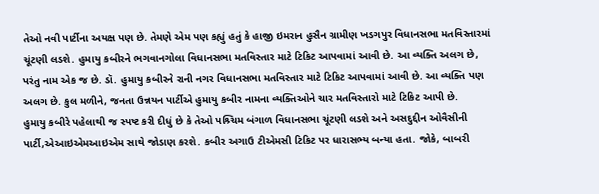તેઓ નવી પાર્ટીના અયક્ષ પણ છે. તેમણે એમ પણ કહ્યું હતું કે હાજી ઇમરાન હુસૈન ગ્રામીણ ખડગપુર વિધાનસભા મતવિસ્તારમાં ચૂંટણી લડશે. હુમાયુ કબીરને ભગવાનગોલા વિધાનસભા મતવિસ્તાર માટે ટિકિટ આપવામાં આવી છે. આ વ્યક્તિ અલગ છે, પરંતુ નામ એક જ છે. ડૉ. હુમાયુ કબીરને રાની નગર વિધાનસભા મતવિસ્તાર માટે ટિકિટ આપવામાં આવી છે. આ વ્યક્તિ પણ અલગ છે. કુલ મળીને, જનતા ઉન્નયન પાર્ટીએ હુમાયુ કબીર નામના વ્યક્તિઓને ચાર મતવિસ્તારો માટે ટિકિટ આપી છે.
હુમાયુ કબીરે પહેલાથી જ સ્પષ્ટ કરી દીધું છે કે તેઓ પશ્ર્ચિમ બંગાળ વિધાનસભા ચૂંટણી લડશે અને અસદુદ્દીન ઓવૈસીની પાર્ટી,એઆઇએમઆઇએમ સાથે જોડાણ કરશે. કબીર અગાઉ ટીએમસી ટિકિટ પર ધારાસભ્ય બન્યા હતા. જોકે, બાબરી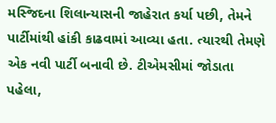મસ્જિદના શિલાન્યાસની જાહેરાત કર્યા પછી, તેમને પાર્ટીમાંથી હાંકી કાઢવામાં આવ્યા હતા. ત્યારથી તેમણે એક નવી પાર્ટી બનાવી છે. ટીએમસીમાં જોડાતા પહેલા,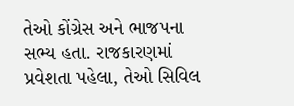તેઓ કોંગ્રેસ અને ભાજપના સભ્ય હતા. રાજકારણમાં પ્રવેશતા પહેલા, તેઓ સિવિલ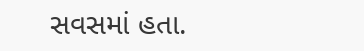સવસમાં હતા.